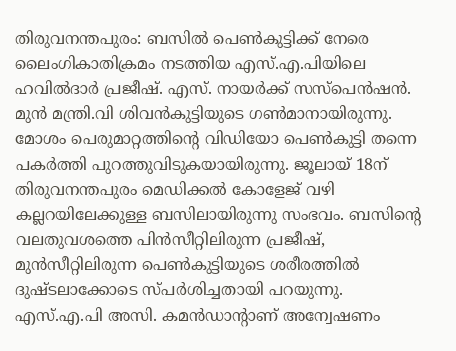തിരുവനന്തപുരം: ബസിൽ പെൺകുട്ടിക്ക് നേരെ ലൈംഗികാതിക്രമം നടത്തിയ എസ്.എ.പിയിലെ ഹവിൽദാർ പ്രജീഷ്. എസ്. നായർക്ക് സസ്പെൻഷൻ. മുൻ മന്ത്രി.വി ശിവൻകുട്ടിയുടെ ഗൺമാനായിരുന്നു. മോശം പെരുമാറ്റത്തിൻ്റെ വിഡിയോ പെൺകുട്ടി തന്നെ പകർത്തി പുറത്തുവിടുകയായിരുന്നു. ജൂലായ് 18ന് തിരുവനന്തപുരം മെഡിക്കൽ കോളേജ് വഴി കല്ലറയിലേക്കുള്ള ബസിലായിരുന്നു സംഭവം. ബസിൻ്റെ വലതുവശത്തെ പിൻസീറ്റിലിരുന്ന പ്രജീഷ്, മുൻസീറ്റിലിരുന്ന പെൺകുട്ടിയുടെ ശരീരത്തിൽ ദുഷ്ടലാക്കോടെ സ്പർശിച്ചതായി പറയുന്നു. എസ്.എ.പി അസി. കമൻഡാൻ്റാണ് അന്വേഷണം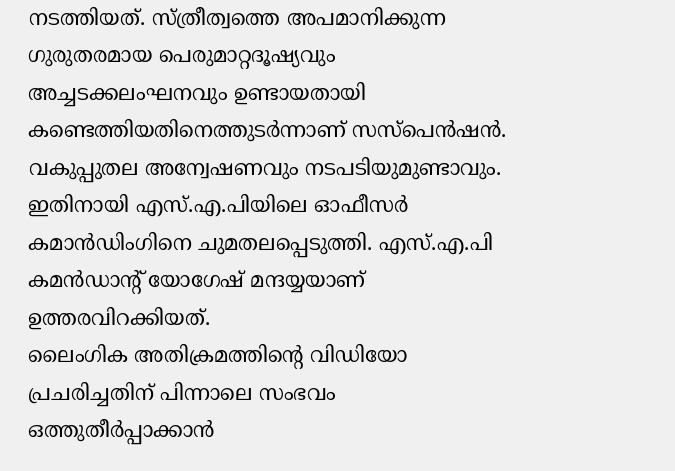നടത്തിയത്. സ്ത്രീത്വത്തെ അപമാനിക്കുന്ന ഗുരുതരമായ പെരുമാറ്റദൂഷ്യവും അച്ചടക്കലംഘനവും ഉണ്ടായതായി കണ്ടെത്തിയതിനെത്തുടർന്നാണ് സസ്പെൻഷൻ. വകുപ്പുതല അന്വേഷണവും നടപടിയുമുണ്ടാവും. ഇതിനായി എസ്.എ.പിയിലെ ഓഫീസർ കമാൻഡിംഗിനെ ചുമതലപ്പെടുത്തി. എസ്.എ.പി കമൻഡാൻ്റ് യോഗേഷ് മന്ദയ്യയാണ് ഉത്തരവിറക്കിയത്.
ലൈംഗിക അതിക്രമത്തിൻ്റെ വിഡിയോ പ്രചരിച്ചതിന് പിന്നാലെ സംഭവം ഒത്തുതീർപ്പാക്കാൻ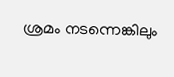ശ്രമം നടന്നെങ്കിലും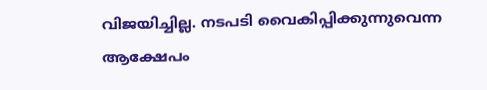വിജയിച്ചില്ല. നടപടി വൈകിപ്പിക്കുന്നുവെന്ന ആക്ഷേപം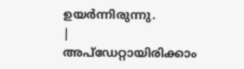ഉയർന്നിരുന്നു.
|
അപ്ഡേറ്റായിരിക്കാം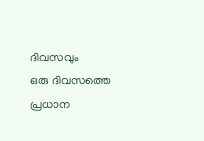ദിവസവും
ഒരു ദിവസത്തെ പ്രധാന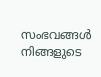സംഭവങ്ങൾ നിങ്ങളുടെ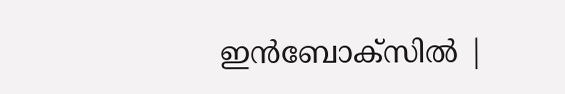ഇൻബോക്സിൽ |